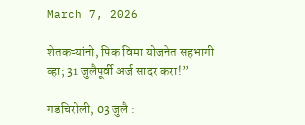March 7, 2026

शेतकऱ्यांनो, पिक विमा योजनेत सहभागी व्हा; 31 जुलैपूर्वी अर्ज सादर करा!”

गडचिरोली, 03 जुलै :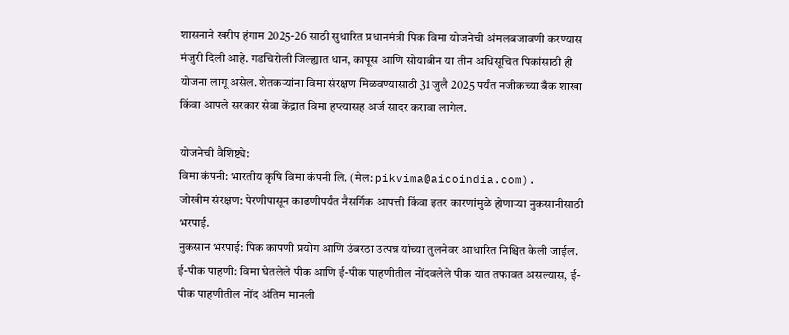शासनाने खरीप हंगाम 2025-26 साठी सुधारित प्रधानमंत्री पिक विमा योजनेची अंमलबजावणी करण्यास मंजुरी दिली आहे. गडचिरोली जिल्ह्यात धान, कापूस आणि सोयाबीन या तीन अधिसूचित पिकांसाठी ही योजना लागू असेल. शेतकऱ्यांना विमा संरक्षण मिळवण्यासाठी 31 जुलै 2025 पर्यंत नजीकच्या बँक शाखा किंवा आपले सरकार सेवा केंद्रात विमा हप्त्यासह अर्ज सादर करावा लागेल.

योजनेची वैशिष्ट्ये:
विमा कंपनी: भारतीय कृषि विमा कंपनी लि. (मेल: pikvima@aicoindia.com).
जोखीम संरक्षण: पेरणीपासून काढणीपर्यंत नैसर्गिक आपत्ती किंवा इतर कारणांमुळे होणाऱ्या नुकसानीसाठी भरपाई.
नुकसान भरपाई: पिक कापणी प्रयोग आणि उंबरठा उत्पन्न यांच्या तुलनेवर आधारित निश्चित केली जाईल.
ई-पीक पाहणी: विमा घेतलेले पीक आणि ई-पीक पाहणीतील नोंदवलेले पीक यात तफावत असल्यास, ई-पीक पाहणीतील नोंद अंतिम मानली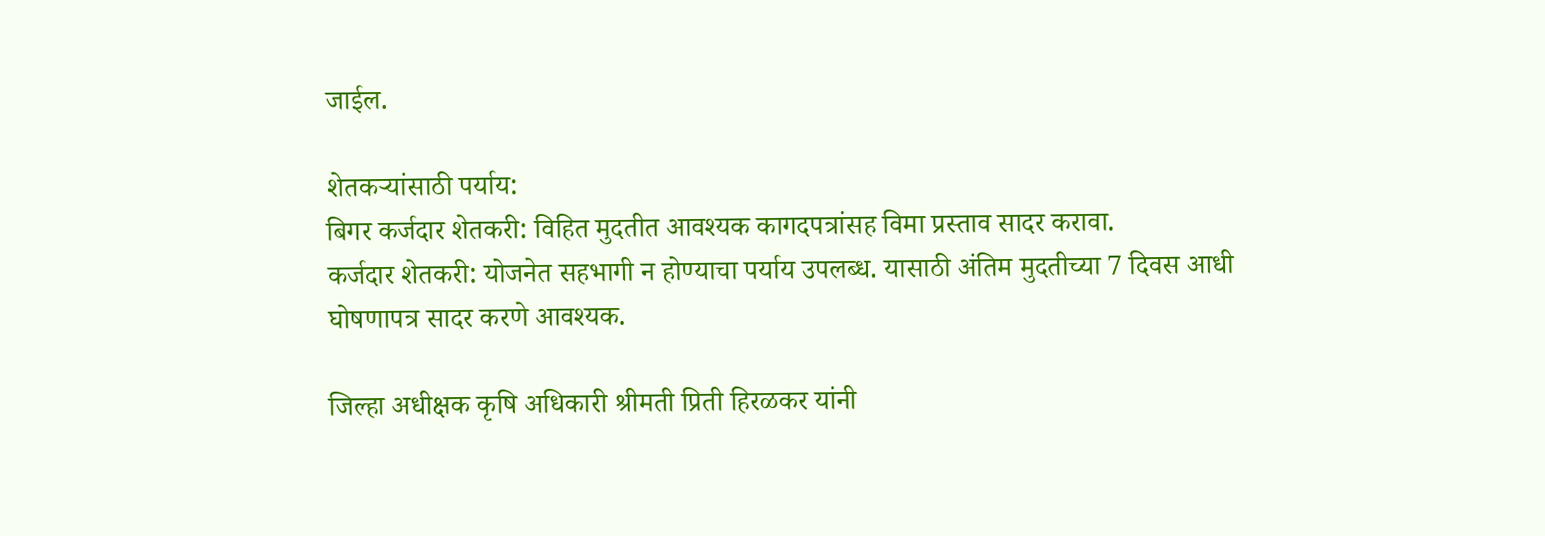जाईल.

शेतकऱ्यांसाठी पर्याय:
बिगर कर्जदार शेतकरी: विहित मुदतीत आवश्यक कागदपत्रांसह विमा प्रस्ताव सादर करावा.
कर्जदार शेतकरी: योजनेत सहभागी न होण्याचा पर्याय उपलब्ध. यासाठी अंतिम मुदतीच्या 7 दिवस आधी घोषणापत्र सादर करणे आवश्यक.

जिल्हा अधीक्षक कृषि अधिकारी श्रीमती प्रिती हिरळकर यांनी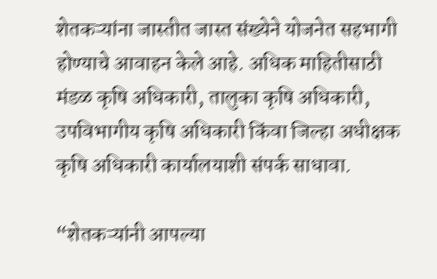शेतकऱ्यांना जास्तीत जास्त संख्येने योजनेत सहभागी होण्याचे आवाहन केले आहे. अधिक माहितीसाठी मंडळ कृषि अधिकारी, तालुका कृषि अधिकारी, उपविभागीय कृषि अधिकारी किंवा जिल्हा अधीक्षक कृषि अधिकारी कार्यालयाशी संपर्क साधावा.

“शेतकऱ्यांनी आपल्या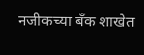नजीकच्या बँक शाखेत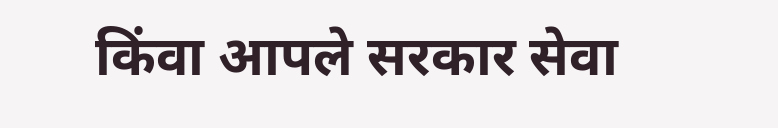किंवा आपले सरकार सेवा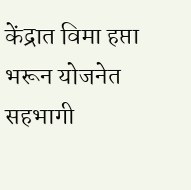केंद्रात विमा हप्ता भरून योजनेत सहभागी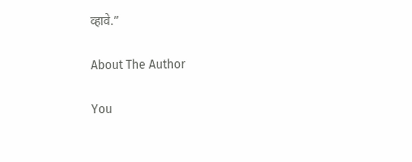व्हावे.”

About The Author

You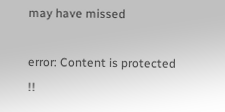may have missed

error: Content is protected !!